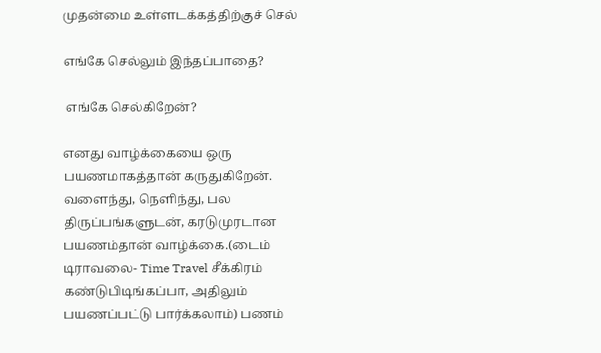முதன்மை உள்ளடக்கத்திற்குச் செல்

எங்கே செல்லும் இந்தப்பாதை?

 எங்கே செல்கிறேன்?

எனது வாழ்க்கையை ஒரு பயணமாகத்தான் கருதுகிறேன். வளைந்து, நெளிந்து, பல திருப்பங்களுடன், கரடுமுரடான பயணம்தான் வாழ்க்கை.(டைம் டிராவலை- Time Travel சீக்கிரம் கண்டுபிடிங்கப்பா, அதிலும் பயணப்பட்டு பார்க்கலாம்) பணம்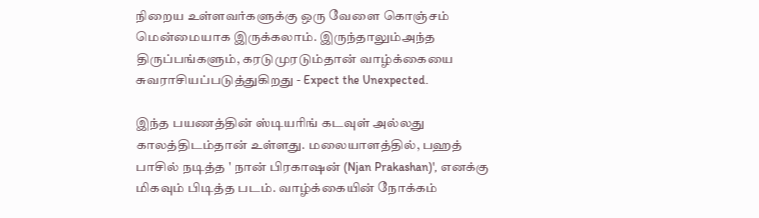நிறைய உள்ளவர்களுக்கு ஒரு வேளை கொஞ்சம்  மென்மையாக இருக்கலாம். இருந்தாலும்அந்த திருப்பங்களும், கரடுமுரடும்தான் வாழ்க்கையை சுவராசியப்படுத்துகிறது - Expect the Unexpected.

இந்த பயணத்தின் ஸ்டியரிங் கடவுள் அல்லது காலத்திடம்தான் உள்ளது. மலையாளத்தில், பஹத் பாசில் நடித்த ' நான் பிரகாஷன் (Njan Prakashan)', எனக்கு மிகவும் பிடித்த படம். வாழ்க்கையின் நோக்கம்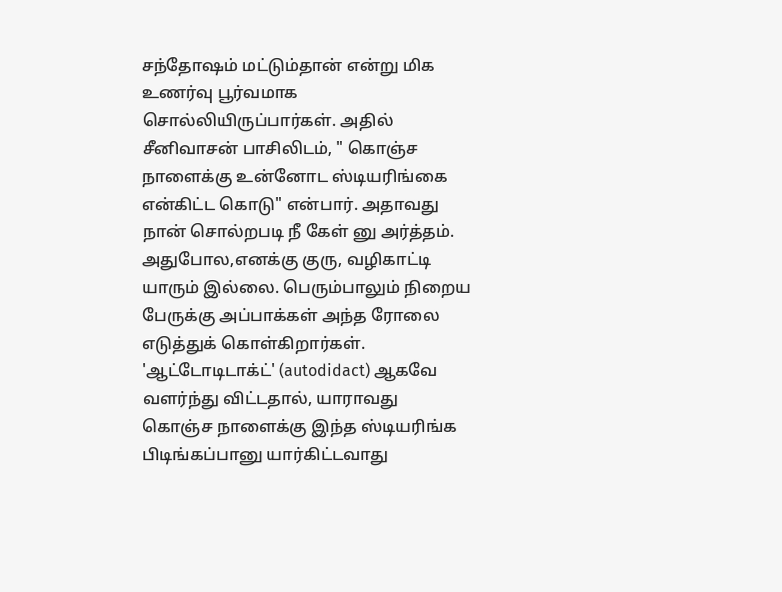சந்தோஷம் மட்டும்தான் என்று மிக உணர்வு பூர்வமாக சொல்லியிருப்பார்கள். அதில் சீனிவாசன் பாசிலிடம், " கொஞ்ச நாளைக்கு உன்னோட ஸ்டியரிங்கை என்கிட்ட கொடு" என்பார். அதாவது நான் சொல்றபடி நீ கேள் னு அர்த்தம். அதுபோல,எனக்கு குரு, வழிகாட்டி யாரும் இல்லை. பெரும்பாலும் நிறைய பேருக்கு அப்பாக்கள் அந்த ரோலை எடுத்துக் கொள்கிறார்கள். 'ஆட்டோடிடாக்ட்' (autodidact) ஆகவே வளர்ந்து விட்டதால், யாராவது கொஞ்ச நாளைக்கு இந்த ஸ்டியரிங்க பிடிங்கப்பானு யார்கிட்டவாது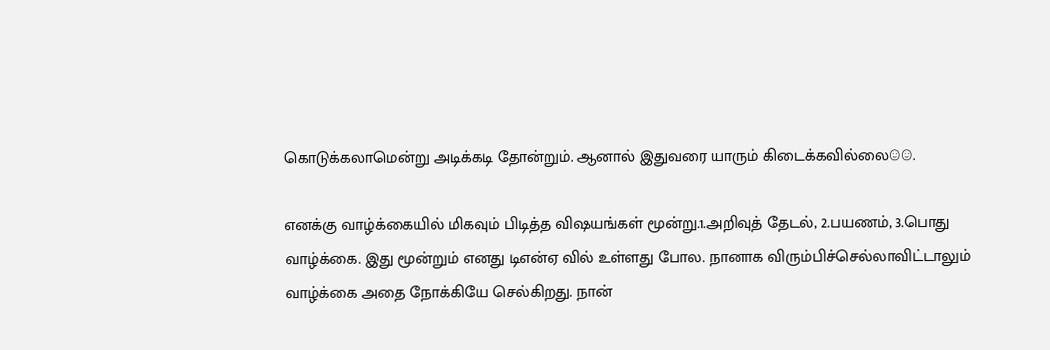கொடுக்கலாமென்று அடிக்கடி தோன்றும். ஆனால் இதுவரை யாரும் கிடைக்கவில்லை☺☺.

எனக்கு வாழ்க்கையில் மிகவும் பிடித்த விஷயங்கள் மூன்று.1.அறிவுத் தேடல், 2.பயணம், 3.பொது வாழ்க்கை. இது மூன்றும் எனது டிஎன்ஏ வில் உள்ளது போல. நானாக விரும்பிச்செல்லாவிட்டாலும் வாழ்க்கை அதை நோக்கியே செல்கிறது. நான்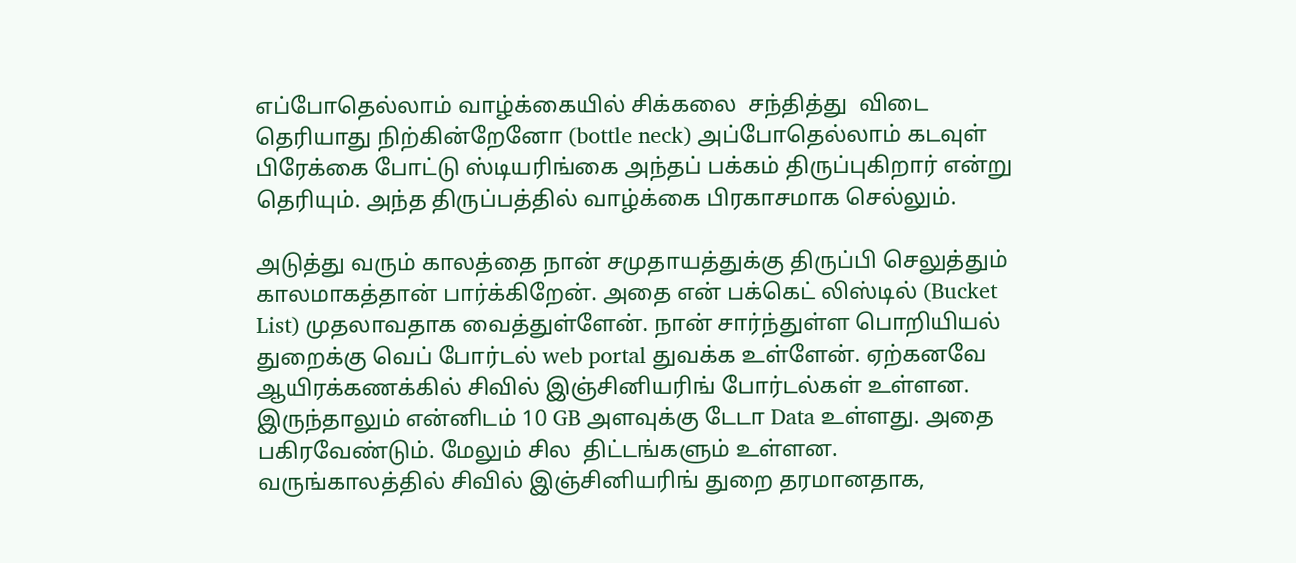எப்போதெல்லாம் வாழ்க்கையில் சிக்கலை  சந்தித்து  விடை தெரியாது நிற்கின்றேனோ (bottle neck) அப்போதெல்லாம் கடவுள் பிரேக்கை போட்டு ஸ்டியரிங்கை அந்தப் பக்கம் திருப்புகிறார் என்று தெரியும். அந்த திருப்பத்தில் வாழ்க்கை பிரகாசமாக செல்லும்.

அடுத்து வரும் காலத்தை நான் சமுதாயத்துக்கு திருப்பி செலுத்தும் காலமாகத்தான் பார்க்கிறேன். அதை என் பக்கெட் லிஸ்டில் (Bucket List) முதலாவதாக வைத்துள்ளேன். நான் சார்ந்துள்ள பொறியியல் துறைக்கு வெப் போர்டல் web portal துவக்க உள்ளேன். ஏற்கனவே ஆயிரக்கணக்கில் சிவில் இஞ்சினியரிங் போர்டல்கள் உள்ளன. இருந்தாலும் என்னிடம் 10 GB அளவுக்கு டேடா Data உள்ளது. அதை பகிரவேண்டும். மேலும் சில  திட்டங்களும் உள்ளன. வருங்காலத்தில் சிவில் இஞ்சினியரிங் துறை தரமானதாக,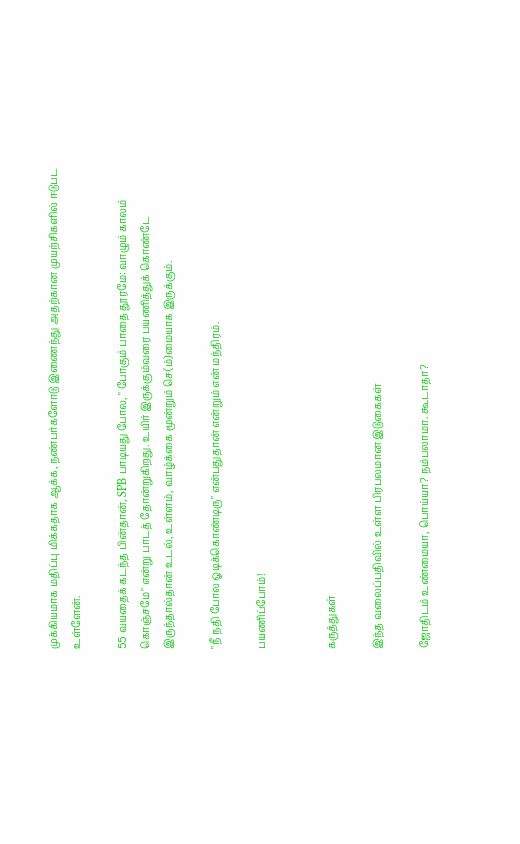முக்கியமாக மதிப்பு மிக்கதாக ஆக்க, நண்பர்களோடு இணைந்து அதற்கான முயற்சிகளில் ஈடுபட உள்ளேன்.

55 வயதைக் கடந்த பின்தான், SPB பாடியது போல, " போகும் பாதை தூரமே: வாழும் காலம் கொஞ்சமே" என்று பாடத் தோன்றுகிறது. உயிர் இருக்கும்வரை பயணித்துக் கொண்டே இருந்தால்தான் உடல், உள்ளம், வாழ்க்கை மூன்றும் செ(ம்)மையாக இருக்கும்.

"நீ நதி போல ஓடிக்கொண்டிரு" என்பதுதான் என்றும் என் மந்திரம்.

பயணிப்போம்!


கருத்துகள்

இந்த வலைப்பதிவில் உள்ள பிரபலமான இடுகைகள்

ஜோதிடம் உண்மையா, பொய்யா? நம்பலாமா. கூடாதா?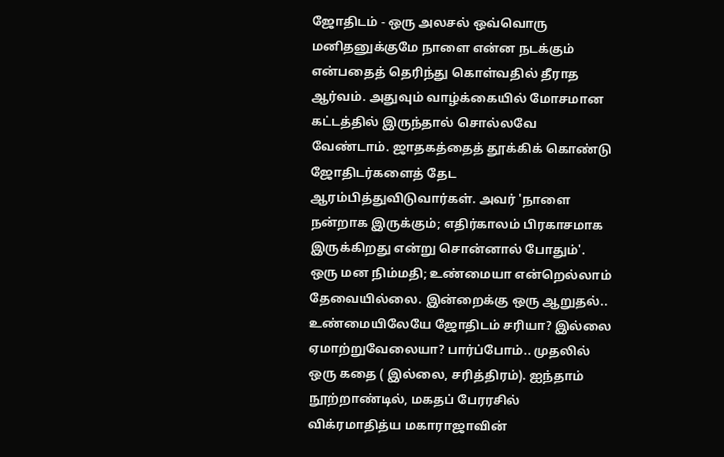ஜோதிடம் - ஒரு அலசல் ஒவ்வொரு மனிதனுக்குமே நாளை என்ன நடக்கும் என்பதைத் தெரிந்து கொள்வதில் தீராத ஆர்வம். அதுவும் வாழ்க்கையில் மோசமான கட்டத்தில் இருந்தால் சொல்லவே வேண்டாம். ஜாதகத்தைத் தூக்கிக் கொண்டு ஜோதிடர்களைத் தேட ஆரம்பித்துவிடுவார்கள். அவர் 'நாளை நன்றாக இருக்கும்; எதிர்காலம் பிரகாசமாக இருக்கிறது என்று சொன்னால் போதும்'. ஒரு மன நிம்மதி; உண்மையா என்றெல்லாம் தேவையில்லை. இன்றைக்கு ஒரு ஆறுதல்.. உண்மையிலேயே ஜோதிடம் சரியா? இல்லை ஏமாற்றுவேலையா? பார்ப்போம்.. முதலில் ஒரு கதை ( இல்லை, சரித்திரம்). ஐந்தாம் நூற்றாண்டில், மகதப் பேரரசில் விக்ரமாதித்ய மகாராஜாவின்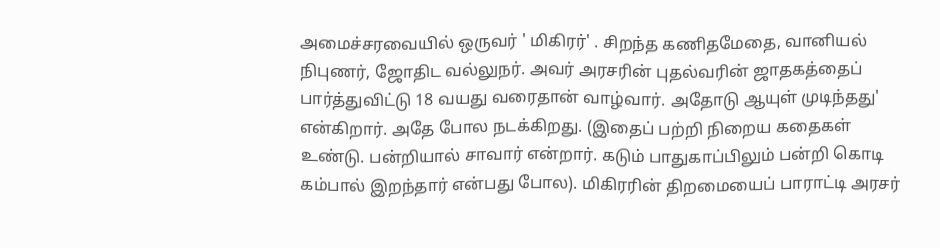அமைச்சரவையில் ஒருவர் ' மிகிரர்' . சிறந்த கணிதமேதை, வானியல் நிபுணர், ஜோதிட வல்லுநர். அவர் அரசரின் புதல்வரின் ஜாதகத்தைப் பார்த்துவிட்டு 18 வயது வரைதான் வாழ்வார். அதோடு ஆயுள் முடிந்தது' என்கிறார். அதே போல நடக்கிறது. (இதைப் பற்றி நிறைய கதைகள் உண்டு. பன்றியால் சாவார் என்றார். கடும் பாதுகாப்பிலும் பன்றி கொடி கம்பால் இறந்தார் என்பது போல). மிகிரரின் திறமையைப் பாராட்டி அரசர்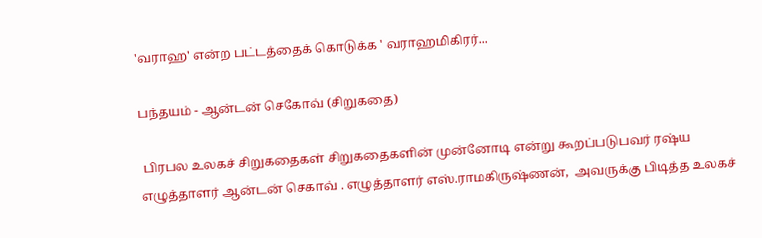'வராஹ' என்ற பட்டத்தைக் கொடுக்க ' வராஹமிகிரர்...

பந்தயம் - ஆன்டன் செகோவ் (சிறுகதை)

 பிரபல உலகச் சிறுகதைகள் சிறுகதைகளின் முன்னோடி என்று கூறப்படுபவர் ரஷ்ய எழுத்தாளர் ஆன்டன் செகாவ் . எழுத்தாளர் எஸ்.ராமகிருஷ்ணன்,  அவருக்கு பிடித்த உலகச்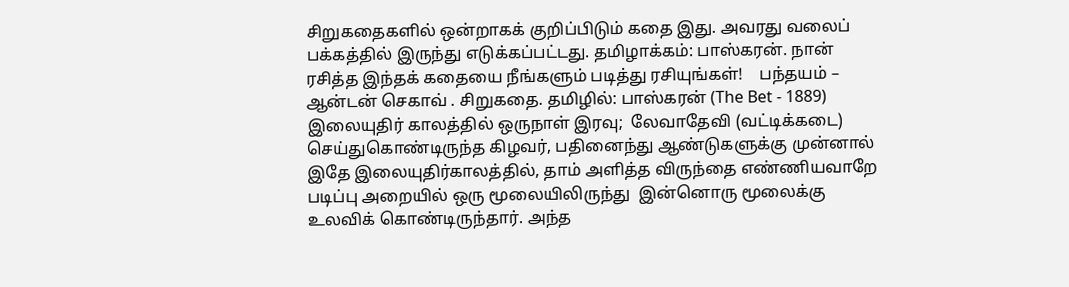சிறுகதைகளில் ஒன்றாகக் குறிப்பிடும் கதை இது. அவரது வலைப் பக்கத்தில் இருந்து எடுக்கப்பட்டது. தமிழாக்கம்: பாஸ்கரன். நான் ரசித்த இந்தக் கதையை நீங்களும் படித்து ரசியுங்கள்!    பந்தயம் – ஆன்டன் செகாவ் . சிறுகதை. தமிழில்: பாஸ்கரன் (The Bet - 1889) இலையுதிர் காலத்தில் ஒருநாள் இரவு;  லேவாதேவி (வட்டிக்கடை) செய்துகொண்டிருந்த கிழவர், பதினைந்து ஆண்டுகளுக்கு முன்னால் இதே இலையுதிர்காலத்தில், தாம் அளித்த விருந்தை எண்ணியவாறே படிப்பு அறையில் ஒரு மூலையிலிருந்து  இன்னொரு மூலைக்கு உலவிக் கொண்டிருந்தார். அந்த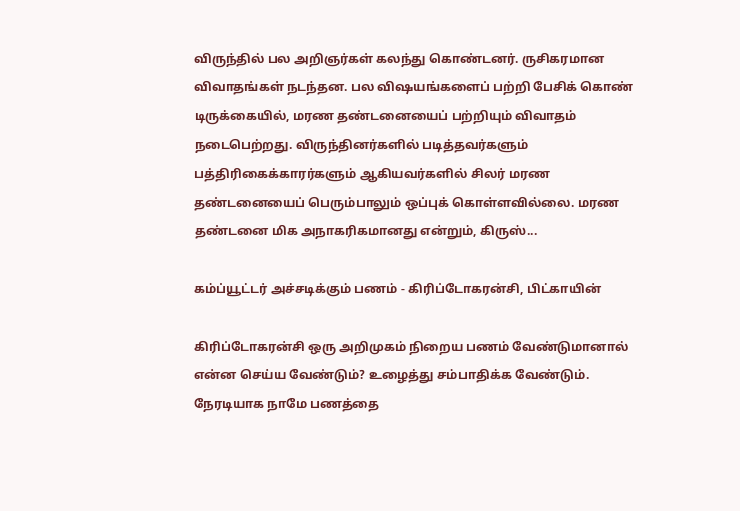விருந்தில் பல அறிஞர்கள் கலந்து கொண்டனர். ருசிகரமான விவாதங்கள் நடந்தன. பல விஷயங்களைப் பற்றி பேசிக் கொண் டிருக்கையில், மரண தண்டனையைப் பற்றியும் விவாதம் நடைபெற்றது. விருந்தினர்களில் படித்தவர்களும் பத்திரிகைக்காரர்களும் ஆகியவர்களில் சிலர் மரண தண்டனையைப் பெரும்பாலும் ஒப்புக் கொள்ளவில்லை. மரண தண்டனை மிக அநாகரிகமானது என்றும், கிருஸ்...

கம்ப்யூட்டர் அச்சடிக்கும் பணம் - கிரிப்டோகரன்சி, பிட்காயின்

கிரிப்டோகரன்சி ஒரு அறிமுகம் நிறைய பணம் வேண்டுமானால் என்ன செய்ய வேண்டும்? உழைத்து சம்பாதிக்க வேண்டும். நேரடியாக நாமே பணத்தை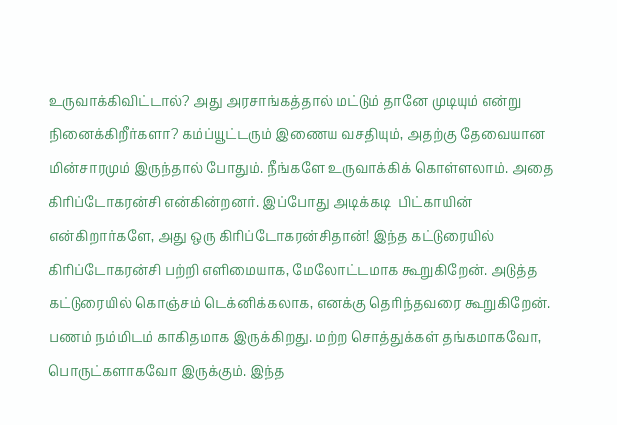உருவாக்கிவிட்டால்? அது அரசாங்கத்தால் மட்டும் தானே முடியும் என்று நினைக்கிறீர்களா? கம்ப்யூட்டரும் இணைய வசதியும், அதற்கு தேவையான மின்சாரமும் இருந்தால் போதும். நீங்களே உருவாக்கிக் கொள்ளலாம். அதை கிரிப்டோகரன்சி என்கின்றனர். இப்போது அடிக்கடி  பிட்காயின்  என்கிறார்களே, அது ஒரு கிரிப்டோகரன்சிதான்! இந்த கட்டுரையில் கிரிப்டோகரன்சி பற்றி எளிமையாக, மேலோட்டமாக கூறுகிறேன். அடுத்த கட்டுரையில் கொஞ்சம் டெக்னிக்கலாக, எனக்கு தெரிந்தவரை கூறுகிறேன்.  பணம் நம்மிடம் காகிதமாக இருக்கிறது. மற்ற சொத்துக்கள் தங்கமாகவோ, பொருட்களாகவோ இருக்கும். இந்த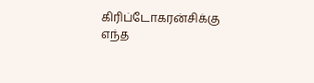கிரிப்டோகரன்சிக்கு எந்த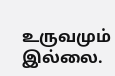உருவமும் இல்லை.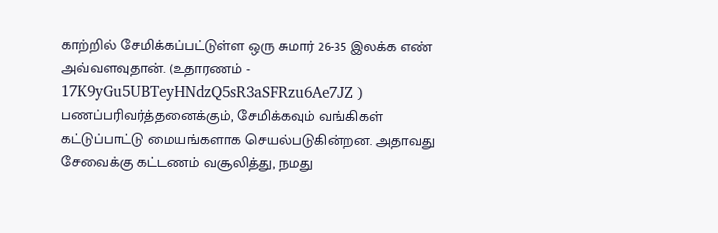காற்றில் சேமிக்கப்பட்டுள்ள ஒரு சுமார் 26-35 இலக்க எண் அவ்வளவுதான். (உதாரணம் -   17K9yGu5UBTeyHNdzQ5sR3aSFRzu6Ae7JZ )     பணப்பரிவர்த்தனைக்கும், சேமிக்கவும் வங்கிகள் கட்டுப்பாட்டு மையங்களாக செயல்படுகின்றன. அதாவது சேவைக்கு கட்டணம் வசூலித்து, நமது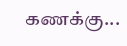கணக்கு...